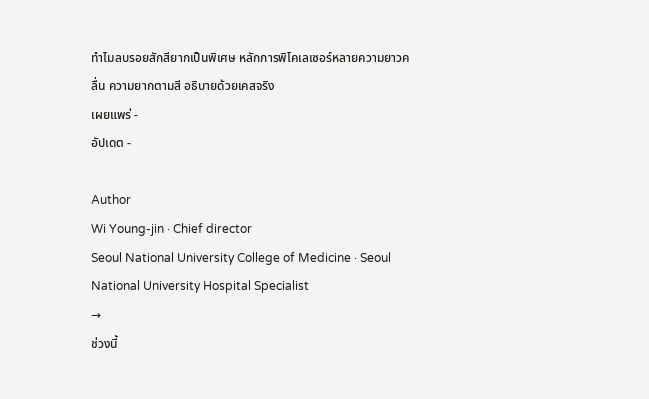ทำไมลบรอยสักสียากเป็นพิเศษ หลักการพิโคเลเซอร์หลายความยาวคลื่น ความยากตามสี อธิบายด้วยเคสจริง
เผยแพร่ -
อัปเดต -

Author
Wi Young-jin · Chief director
Seoul National University College of Medicine · Seoul National University Hospital Specialist
→
ช่วงนี้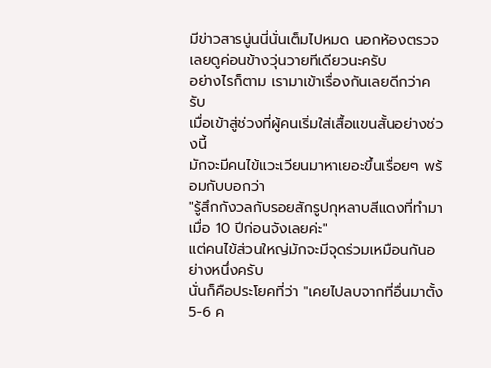มีข่าวสารนู่นนี่นั่นเต็มไปหมด นอกห้องตรวจเลยดูค่อนข้างวุ่นวายทีเดียวนะครับ
อย่างไรก็ตาม เรามาเข้าเรื่องกันเลยดีกว่าครับ
เมื่อเข้าสู่ช่วงที่ผู้คนเริ่มใส่เสื้อแขนสั้นอย่างช่วงนี้
มักจะมีคนไข้แวะเวียนมาหาเยอะขึ้นเรื่อยๆ พร้อมกับบอกว่า
"รู้สึกกังวลกับรอยสักรูปกุหลาบสีแดงที่ทำมาเมื่อ 10 ปีก่อนจังเลยค่ะ"
แต่คนไข้ส่วนใหญ่มักจะมีจุดร่วมเหมือนกันอย่างหนึ่งครับ
นั่นก็คือประโยคที่ว่า "เคยไปลบจากที่อื่นมาตั้ง 5-6 ค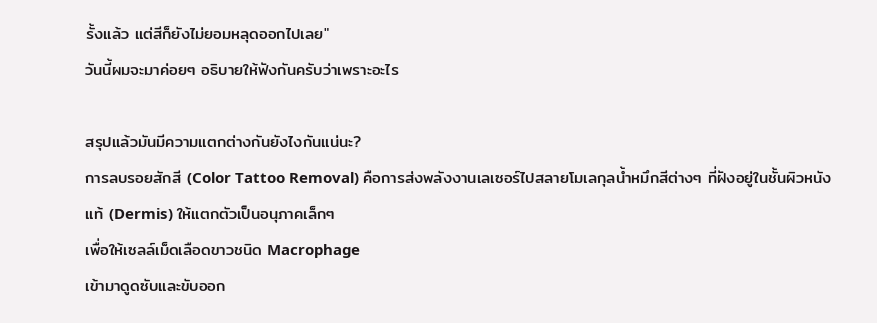รั้งแล้ว แต่สีก็ยังไม่ยอมหลุดออกไปเลย"
วันนี้ผมจะมาค่อยๆ อธิบายให้ฟังกันครับว่าเพราะอะไร

สรุปแล้วมันมีความแตกต่างกันยังไงกันแน่นะ?
การลบรอยสักสี (Color Tattoo Removal) คือการส่งพลังงานเลเซอร์ไปสลายโมเลกุลน้ำหมึกสีต่างๆ ที่ฝังอยู่ในชั้นผิวหนังแท้ (Dermis) ให้แตกตัวเป็นอนุภาคเล็กๆ
เพื่อให้เซลล์เม็ดเลือดขาวชนิด Macrophage
เข้ามาดูดซับและขับออก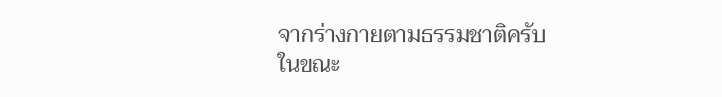จากร่างกายตามธรรมชาติครับ
ในขณะ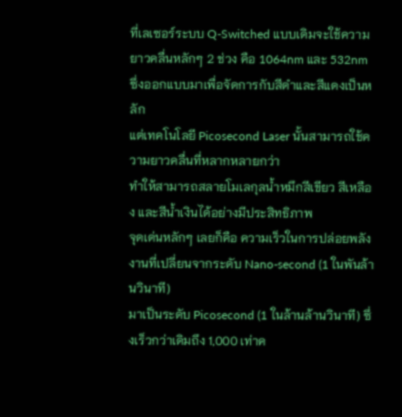ที่เลเซอร์ระบบ Q-Switched แบบเดิมจะใช้ความยาวคลื่นหลักๆ 2 ช่วง คือ 1064nm และ 532nm
ซึ่งออกแบบมาเพื่อจัดการกับสีดำและสีแดงเป็นหลัก
แต่เทคโนโลยี Picosecond Laser นั้นสามารถใช้ความยาวคลื่นที่หลากหลายกว่า
ทำให้สามารถสลายโมเลกุลน้ำหมึกสีเขียว สีเหลือง และสีน้ำเงินได้อย่างมีประสิทธิภาพ
จุดเด่นหลักๆ เลยก็คือ ความเร็วในการปล่อยพลังงานที่เปลี่ยนจากระดับ Nano-second (1 ในพันล้านวินาที)
มาเป็นระดับ Picosecond (1 ในล้านล้านวินาที) ซึ่งเร็วกว่าเดิมถึง 1,000 เท่าค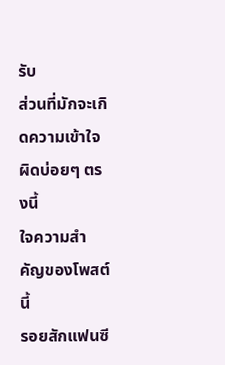รับ
ส่วนที่มักจะเกิดความเข้าใจผิดบ่อยๆ ตรงนี้
ใจความสำคัญของโพสต์นี้
รอยสักแฟนซี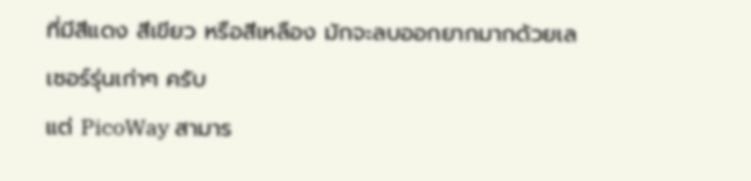ที่มีสีแดง สีเขียว หรือสีเหลือง มักจะลบออกยากมากด้วยเลเซอร์รุ่นเก่าๆ ครับ
แต่ PicoWay สามาร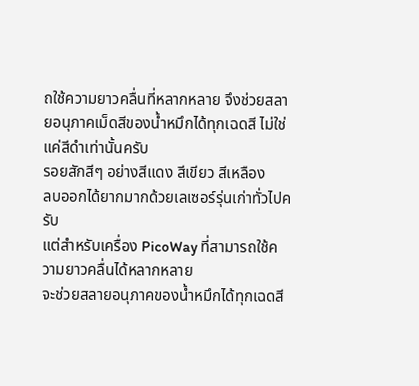ถใช้ความยาวคลื่นที่หลากหลาย จึงช่วยสลายอนุภาคเม็ดสีของน้ำหมึกได้ทุกเฉดสี ไม่ใช่แค่สีดำเท่านั้นครับ
รอยสักสีๆ อย่างสีแดง สีเขียว สีเหลือง
ลบออกได้ยากมากด้วยเลเซอร์รุ่นเก่าทั่วไปครับ
แต่สำหรับเครื่อง PicoWay ที่สามารถใช้ความยาวคลื่นได้หลากหลาย
จะช่วยสลายอนุภาคของน้ำหมึกได้ทุกเฉดสี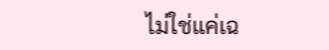ไม่ใช่แค่เฉ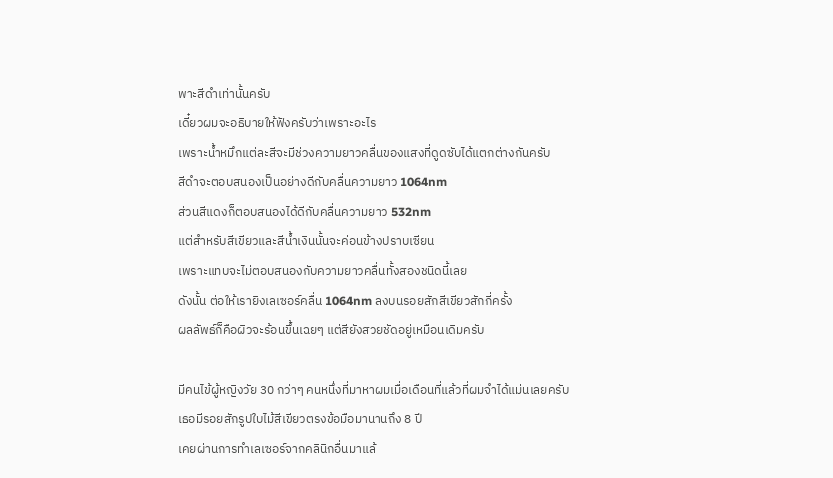พาะสีดำเท่านั้นครับ
เดี๋ยวผมจะอธิบายให้ฟังครับว่าเพราะอะไร
เพราะน้ำหมึกแต่ละสีจะมีช่วงความยาวคลื่นของแสงที่ดูดซับได้แตกต่างกันครับ
สีดำจะตอบสนองเป็นอย่างดีกับคลื่นความยาว 1064nm
ส่วนสีแดงก็ตอบสนองได้ดีกับคลื่นความยาว 532nm
แต่สำหรับสีเขียวและสีน้ำเงินนั้นจะค่อนข้างปราบเซียน
เพราะแทบจะไม่ตอบสนองกับความยาวคลื่นทั้งสองชนิดนี้เลย
ดังนั้น ต่อให้เรายิงเลเซอร์คลื่น 1064nm ลงบนรอยสักสีเขียวสักกี่ครั้ง
ผลลัพธ์ก็คือผิวจะร้อนขึ้นเฉยๆ แต่สียังสวยชัดอยู่เหมือนเดิมครับ

มีคนไข้ผู้หญิงวัย 30 กว่าๆ คนหนึ่งที่มาหาผมเมื่อเดือนที่แล้วที่ผมจำได้แม่นเลยครับ
เธอมีรอยสักรูปใบไม้สีเขียวตรงข้อมือมานานถึง 8 ปี
เคยผ่านการทำเลเซอร์จากคลินิกอื่นมาแล้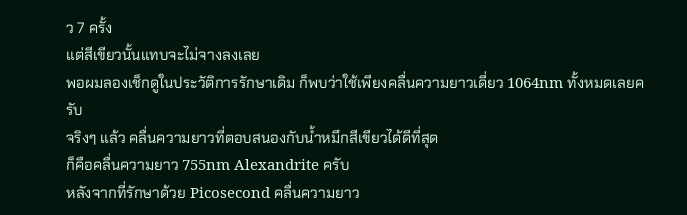ว 7 ครั้ง
แต่สีเขียวนั้นแทบจะไม่จางลงเลย
พอผมลองเช็กดูในประวัติการรักษาเดิม ก็พบว่าใช้เพียงคลื่นความยาวเดี่ยว 1064nm ทั้งหมดเลยครับ
จริงๆ แล้ว คลื่นความยาวที่ตอบสนองกับน้ำหมึกสีเขียวได้ดีที่สุด
ก็คือคลื่นความยาว 755nm Alexandrite ครับ
หลังจากที่รักษาด้วย Picosecond คลื่นความยาว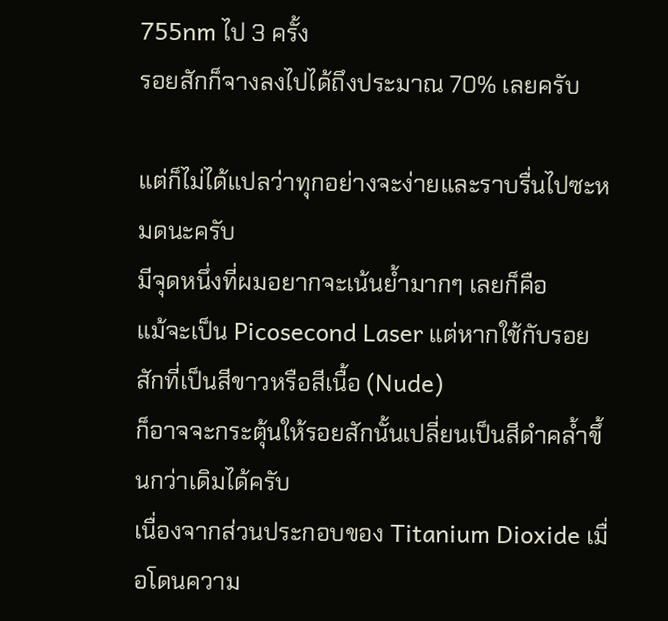755nm ไป 3 ครั้ง
รอยสักก็จางลงไปได้ถึงประมาณ 70% เลยครับ

แต่ก็ไม่ได้แปลว่าทุกอย่างจะง่ายและราบรื่นไปซะหมดนะครับ
มีจุดหนึ่งที่ผมอยากจะเน้นย้ำมากๆ เลยก็คือ
แม้จะเป็น Picosecond Laser แต่หากใช้กับรอยสักที่เป็นสีขาวหรือสีเนื้อ (Nude)
ก็อาจจะกระตุ้นให้รอยสักนั้นเปลี่ยนเป็นสีดำคล้ำขึ้นกว่าเดิมได้ครับ
เนื่องจากส่วนประกอบของ Titanium Dioxide เมื่อโดนความ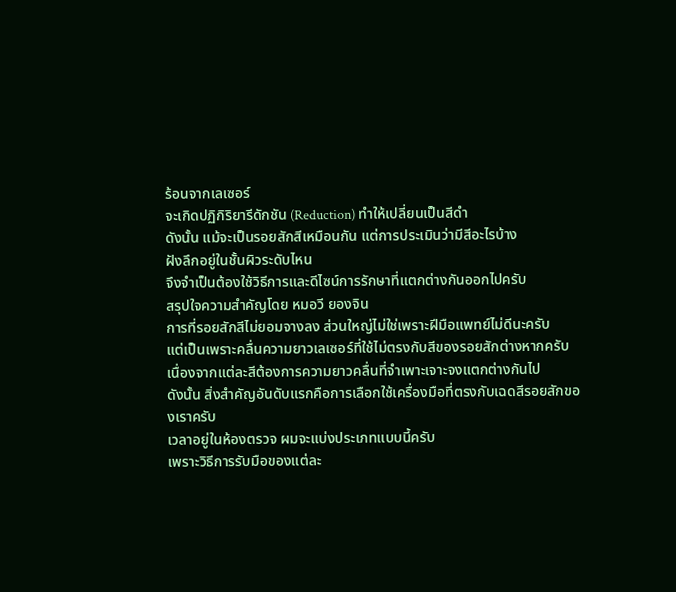ร้อนจากเลเซอร์
จะเกิดปฏิกิริยารีดักชัน (Reduction) ทำให้เปลี่ยนเป็นสีดำ
ดังนั้น แม้จะเป็นรอยสักสีเหมือนกัน แต่การประเมินว่ามีสีอะไรบ้าง
ฝังลึกอยู่ในชั้นผิวระดับไหน
จึงจำเป็นต้องใช้วิธีการและดีไซน์การรักษาที่แตกต่างกันออกไปครับ
สรุปใจความสำคัญโดย หมอวี ยองจิน
การที่รอยสักสีไม่ยอมจางลง ส่วนใหญ่ไม่ใช่เพราะฝีมือแพทย์ไม่ดีนะครับ
แต่เป็นเพราะคลื่นความยาวเลเซอร์ที่ใช้ไม่ตรงกับสีของรอยสักต่างหากครับ
เนื่องจากแต่ละสีต้องการความยาวคลื่นที่จำเพาะเจาะจงแตกต่างกันไป
ดังนั้น สิ่งสำคัญอันดับแรกคือการเลือกใช้เครื่องมือที่ตรงกับเฉดสีรอยสักของเราครับ
เวลาอยู่ในห้องตรวจ ผมจะแบ่งประเภทแบบนี้ครับ
เพราะวิธีการรับมือของแต่ละ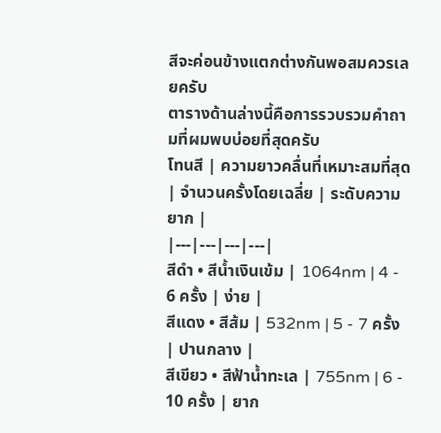สีจะค่อนข้างแตกต่างกันพอสมควรเลยครับ
ตารางด้านล่างนี้คือการรวบรวมคำถามที่ผมพบบ่อยที่สุดครับ
โทนสี | ความยาวคลื่นที่เหมาะสมที่สุด | จำนวนครั้งโดยเฉลี่ย | ระดับความยาก |
|---|---|---|---|
สีดำ • สีน้ำเงินเข้ม | 1064nm | 4 - 6 ครั้ง | ง่าย |
สีแดง • สีส้ม | 532nm | 5 - 7 ครั้ง | ปานกลาง |
สีเขียว • สีฟ้าน้ำทะเล | 755nm | 6 - 10 ครั้ง | ยาก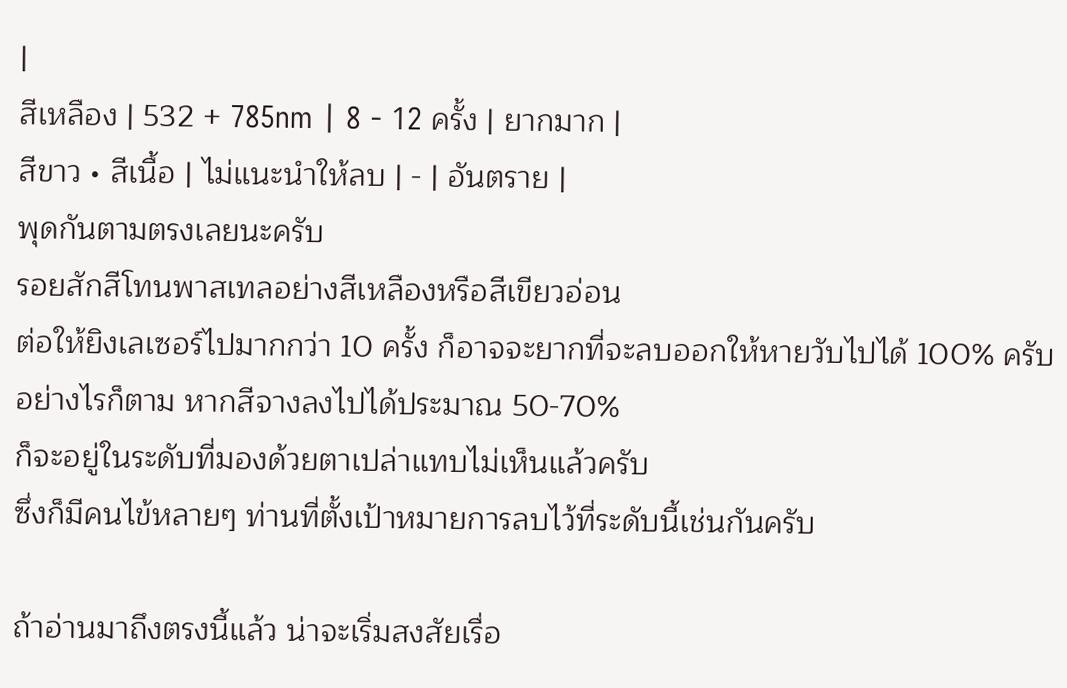|
สีเหลือง | 532 + 785nm | 8 - 12 ครั้ง | ยากมาก |
สีขาว • สีเนื้อ | ไม่แนะนำให้ลบ | - | อันตราย |
พุดกันตามตรงเลยนะครับ
รอยสักสีโทนพาสเทลอย่างสีเหลืองหรือสีเขียวอ่อน
ต่อให้ยิงเลเซอร์ไปมากกว่า 10 ครั้ง ก็อาจจะยากที่จะลบออกให้หายวับไปได้ 100% ครับ
อย่างไรก็ตาม หากสีจางลงไปได้ประมาณ 50-70%
ก็จะอยู่ในระดับที่มองด้วยตาเปล่าแทบไม่เห็นแล้วครับ
ซึ่งก็มีคนไข้หลายๆ ท่านที่ตั้งเป้าหมายการลบไว้ที่ระดับนี้เช่นกันครับ

ถ้าอ่านมาถึงตรงนี้แล้ว น่าจะเริ่มสงสัยเรื่อ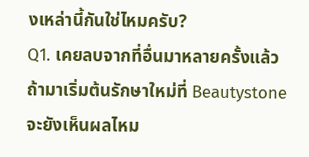งเหล่านี้กันใช่ไหมครับ?
Q1. เคยลบจากที่อื่นมาหลายครั้งแล้ว ถ้ามาเริ่มต้นรักษาใหม่ที่ Beautystone จะยังเห็นผลไหม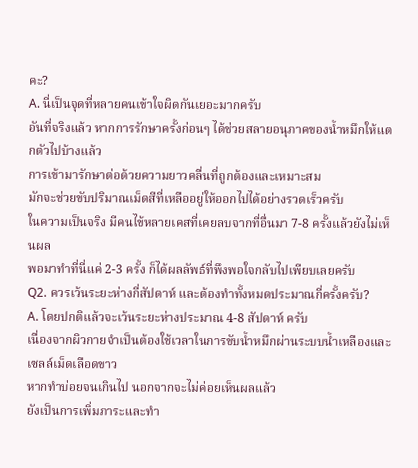คะ?
A. นี่เป็นจุดที่หลายคนเข้าใจผิดกันเยอะมากครับ
อันที่จริงแล้ว หากการรักษาครั้งก่อนๆ ได้ช่วยสลายอนุภาคของน้ำหมึกให้แตกตัวไปบ้างแล้ว
การเข้ามารักษาต่อด้วยความยาวคลื่นที่ถูกต้องและเหมาะสม
มักจะช่วยขับปริมาณเม็ดสีที่เหลืออยู่ให้ออกไปได้อย่างรวดเร็วครับ
ในความเป็นจริง มีคนไข้หลายเคสที่เคยลบจากที่อื่นมา 7-8 ครั้งแล้วยังไม่เห็นผล
พอมาทำที่นี่แค่ 2-3 ครั้ง ก็ได้ผลลัพธ์ที่พึงพอใจกลับไปเพียบเลยครับ
Q2. ควรเว้นระยะห่างกี่สัปดาห์ และต้องทำทั้งหมดประมาณกี่ครั้งครับ?
A. โดยปกติแล้วจะเว้นระยะห่างประมาณ 4-8 สัปดาห์ ครับ
เนื่องจากผิวกายจำเป็นต้องใช้เวลาในการขับน้ำหมึกผ่านระบบน้ำเหลืองและเซลล์เม็ดเลือดขาว
หากทำบ่อยจนเกินไป นอกจากจะไม่ค่อยเห็นผลแล้ว
ยังเป็นการเพิ่มภาระและทำ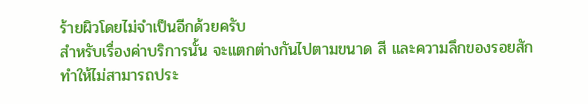ร้ายผิวโดยไม่จำเป็นอีกด้วยครับ
สำหรับเรื่องค่าบริการนั้น จะแตกต่างกันไปตามขนาด สี และความลึกของรอยสัก
ทำให้ไม่สามารถประ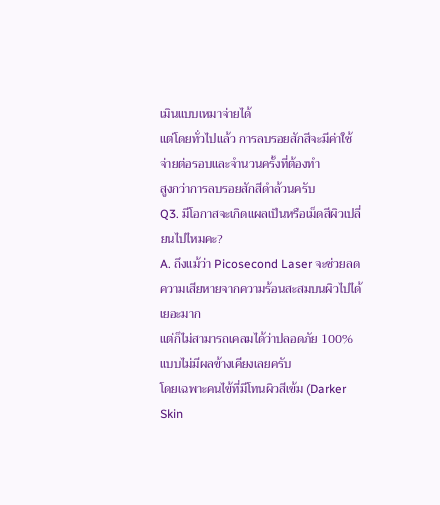เมินแบบเหมาจ่ายได้
แต่โดยทั่วไปแล้ว การลบรอยสักสีจะมีค่าใช้จ่ายต่อรอบและจำนวนครั้งที่ต้องทำ
สูงกว่าการลบรอยสักสีดำล้วนครับ
Q3. มีโอกาสจะเกิดแผลเป็นหรือเม็ดสีผิวเปลี่ยนไปไหมคะ?
A. ถึงแม้ว่า Picosecond Laser จะช่วยลดความเสียหายจากความร้อนสะสมบนผิวไปได้เยอะมาก
แต่ก็ไม่สามารถเคลมได้ว่าปลอดภัย 100% แบบไม่มีผลข้างเคียงเลยครับ
โดยเฉพาะคนไข้ที่มีโทนผิวสีเข้ม (Darker Skin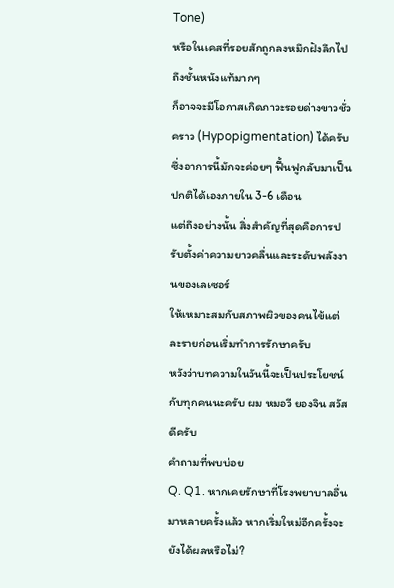Tone)
หรือในเคสที่รอยสักถูกลงหมึกฝังลึกไปถึงชั้นหนังแท้มากๆ
ก็อาจจะมีโอกาสเกิดภาวะรอยด่างขาวชั่วคราว (Hypopigmentation) ได้ครับ
ซึ่งอาการนี้มักจะค่อยๆ ฟื้นฟูกลับมาเป็นปกติได้เองภายใน 3-6 เดือน
แต่ถึงอย่างนั้น สิ่งสำคัญที่สุดคือการปรับตั้งค่าความยาวคลื่นและระดับพลังงานของเลเซอร์
ให้เหมาะสมกับสภาพผิวของคนไข้แต่ละรายก่อนเริ่มทำการรักษาครับ
หวังว่าบทความในวันนี้จะเป็นประโยชน์กับทุกคนนะครับ ผม หมอวี ยองจิน สวัสดีครับ
คำถามที่พบบ่อย
Q. Q1. หากเคยรักษาที่โรงพยาบาลอื่นมาหลายครั้งแล้ว หากเริ่มใหม่อีกครั้งจะยังได้ผลหรือไม่?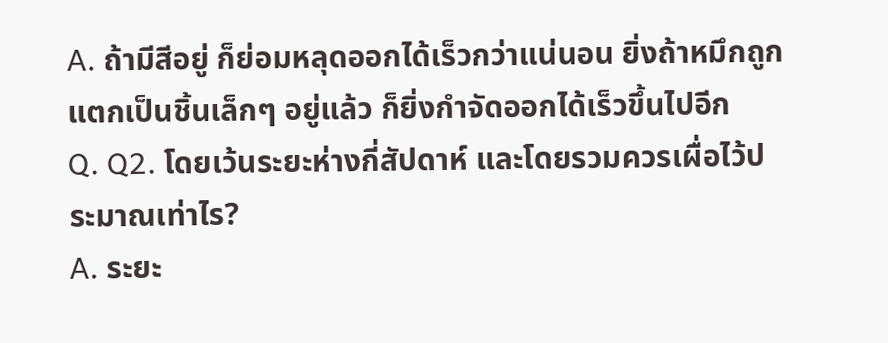A. ถ้ามีสีอยู่ ก็ย่อมหลุดออกได้เร็วกว่าแน่นอน ยิ่งถ้าหมึกถูกแตกเป็นชิ้นเล็กๆ อยู่แล้ว ก็ยิ่งกำจัดออกได้เร็วขึ้นไปอีก
Q. Q2. โดยเว้นระยะห่างกี่สัปดาห์ และโดยรวมควรเผื่อไว้ประมาณเท่าไร?
A. ระยะ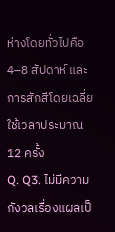ห่างโดยทั่วไปคือ 4–8 สัปดาห์ และการสักสีโดยเฉลี่ยใช้เวลาประมาณ 12 ครั้ง
Q. Q3. ไม่มีความกังวลเรื่องแผลเป็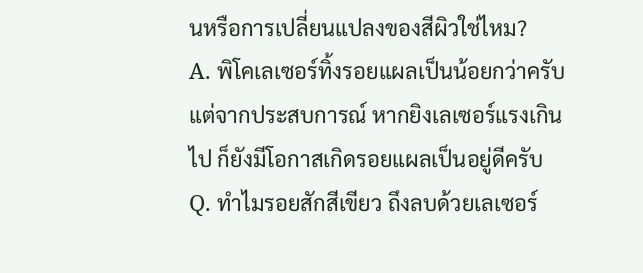นหรือการเปลี่ยนแปลงของสีผิวใช่ไหม?
A. พิโคเลเซอร์ทิ้งรอยแผลเป็นน้อยกว่าครับ แต่จากประสบการณ์ หากยิงเลเซอร์แรงเกินไป ก็ยังมีโอกาสเกิดรอยแผลเป็นอยู่ดีครับ
Q. ทำไมรอยสักสีเขียว ถึงลบด้วยเลเซอร์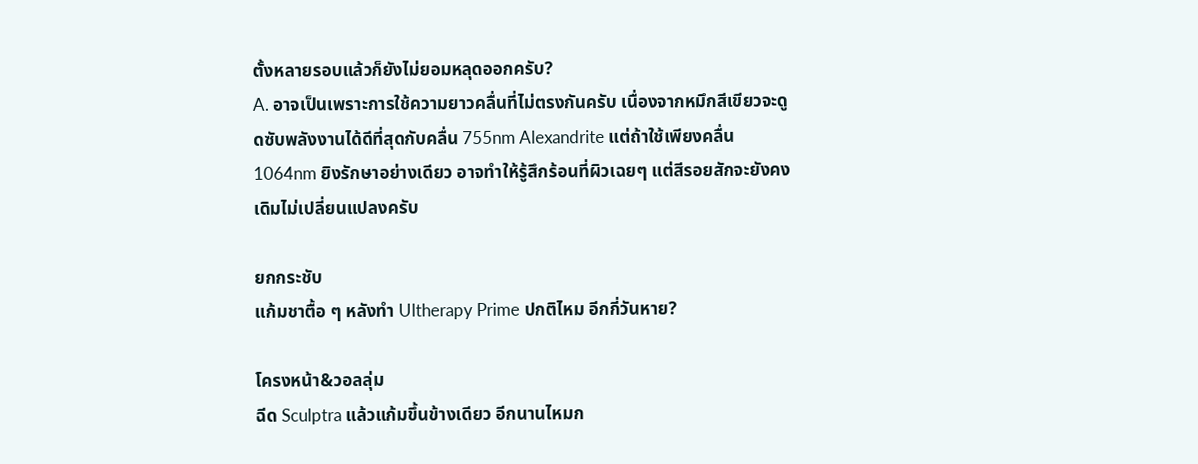ตั้งหลายรอบแล้วก็ยังไม่ยอมหลุดออกครับ?
A. อาจเป็นเพราะการใช้ความยาวคลื่นที่ไม่ตรงกันครับ เนื่องจากหมึกสีเขียวจะดูดซับพลังงานได้ดีที่สุดกับคลื่น 755nm Alexandrite แต่ถ้าใช้เพียงคลื่น 1064nm ยิงรักษาอย่างเดียว อาจทำให้รู้สึกร้อนที่ผิวเฉยๆ แต่สีรอยสักจะยังคงเดิมไม่เปลี่ยนแปลงครับ

ยกกระชับ
แก้มชาตื้อ ๆ หลังทำ Ultherapy Prime ปกติไหม อีกกี่วันหาย?

โครงหน้า&วอลลุ่ม
ฉีด Sculptra แล้วแก้มขึ้นข้างเดียว อีกนานไหมก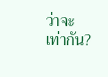ว่าจะเท่ากัน?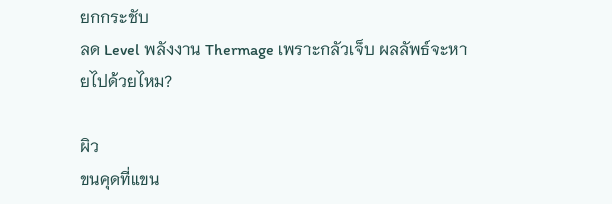ยกกระชับ
ลด Level พลังงาน Thermage เพราะกลัวเจ็บ ผลลัพธ์จะหายไปด้วยไหม?

ผิว
ขนคุดที่แขน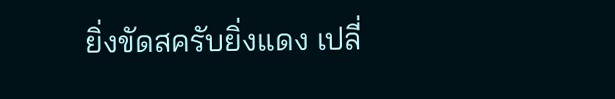ยิ่งขัดสครับยิ่งแดง เปลี่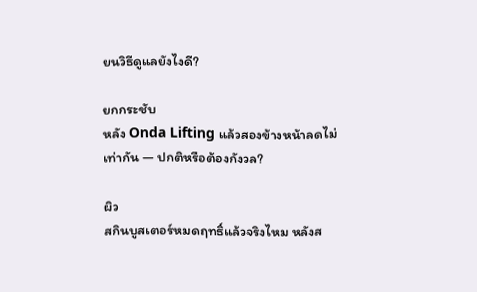ยนวิธีดูแลยังไงดี?

ยกกระชับ
หลัง Onda Lifting แล้วสองข้างหน้าลดไม่เท่ากัน — ปกติหรือต้องกังวล?

ผิว
สกินบูสเตอร์หมดฤทธิ์แล้วจริงไหม หลังส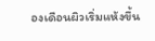องเดือนผิวเริ่มแห้งขึ้น